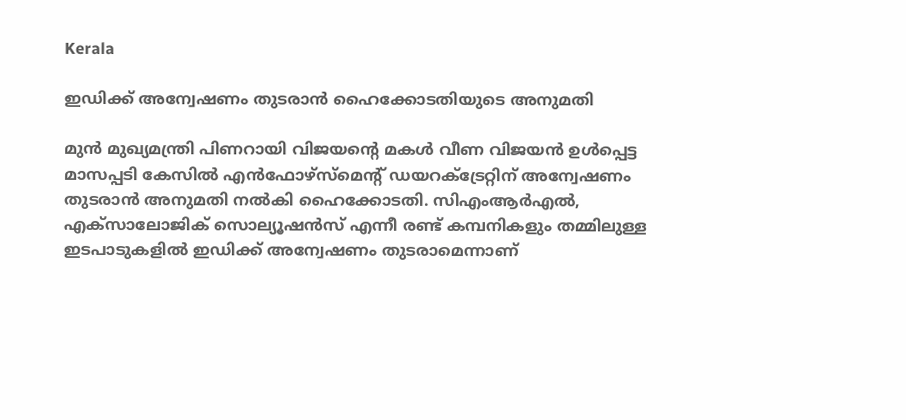Kerala

ഇഡിക്ക് അന്വേഷണം തുടരാൻ ഹൈക്കോടതിയുടെ അനുമതി

മുൻ മുഖ‍്യമന്ത്രി പിണറായി വിജയന്‍റെ മകൾ വീണ വിജയൻ ഉൾപ്പെട്ട മാസപ്പടി കേസിൽ എൻഫോഴ്സ്മെന്‍റ് ഡയറക്‌ട്രേറ്റിന് അന്വേഷണം തുടരാൻ അനുമതി നൽകി ഹൈക്കോടതി. സിഎംആർഎൽ, എക്സാലോജിക് സൊല‍്യൂഷൻസ് എന്നീ രണ്ട് കമ്പനികളും തമ്മിലുള്ള ഇടപാടുകളിൽ‌ ഇഡിക്ക് അന്വേഷണം തുടരാമെന്നാണ്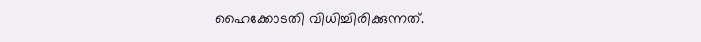ഹൈക്കോടതി വിധിച്ചിരിക്കുന്നത്.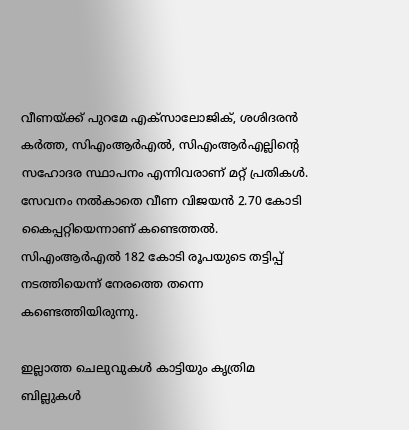വീണയ്ക്ക് പുറമേ എക്സാലോജിക്, ശശിദരൻ കർത്ത, സിഎംആർഎൽ, സിഎംആർഎല്ലിന്‍റെ സഹോദര സ്ഥാപനം എന്നിവരാണ് മറ്റ് പ്രതികൾ. സേവനം നൽകാതെ വീണ വിജയൻ 2.70 കോടി കൈപ്പറ്റിയെന്നാണ് കണ്ടെത്തൽ. സിഎംആർഎൽ 182 കോടി രൂപയുടെ തട്ടിപ്പ് നടത്തിയെന്ന് നേരത്തെ തന്നെ കണ്ടെത്തിയിരുന്നു.

ഇല്ലാത്ത ചെലുവുകൾ കാട്ടിയും കൃത്രിമ ബില്ലുകൾ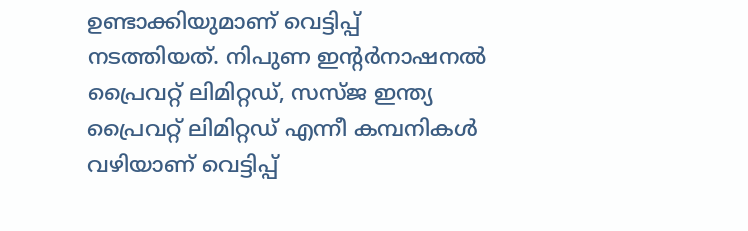ഉണ്ടാക്കിയുമാണ് വെട്ടിപ്പ് നടത്തിയത്. നിപുണ ഇന്‍റർനാഷനൽ പ്രൈവറ്റ് ലിമിറ്റഡ്, സസ്ജ ഇന്ത്യ പ്രൈവറ്റ് ലിമിറ്റഡ് എന്നീ കമ്പനികൾ വഴിയാണ് വെട്ടിപ്പ്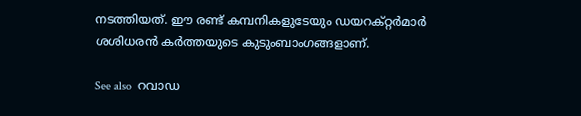നടത്തിയത്. ഈ രണ്ട് കമ്പനികളുടേയും ഡയറക്റ്റർമാർ ശശിധരൻ കർത്തയുടെ കുടുംബാംഗങ്ങളാണ്.

See also  റവാഡ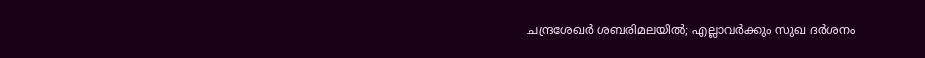ചന്ദ്രശേഖർ ശബരിമലയിൽ; എല്ലാവർക്കും സുഖ ദർശനം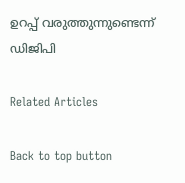ഉറപ്പ് വരുത്തുന്നുണ്ടെന്ന് ഡിജിപി

Related Articles

Back to top button